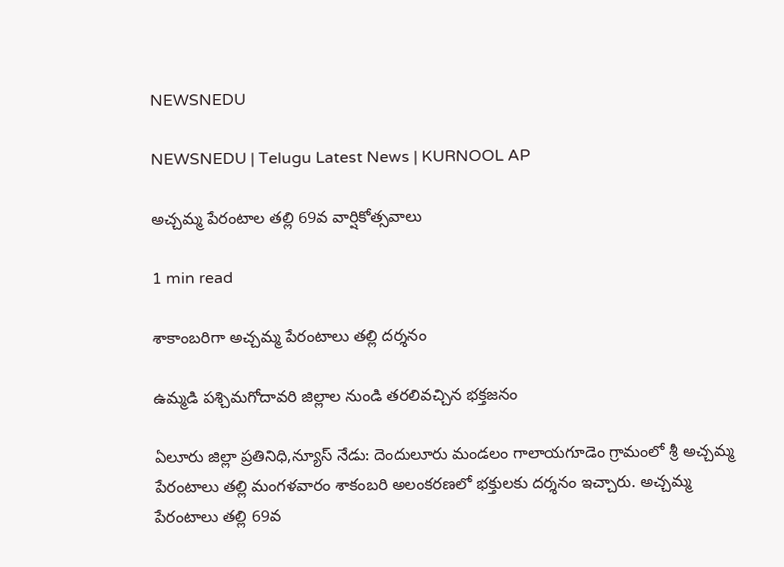NEWSNEDU

NEWSNEDU | Telugu Latest News | KURNOOL AP

అచ్చమ్మ పేరంటాల తల్లి 69వ వార్షికోత్సవాలు

1 min read

శాకాంబరిగా అచ్చమ్మ పేరంటాలు తల్లి దర్శనం

ఉమ్మడి పశ్చిమగోదావరి జిల్లాల నుండి తరలివచ్చిన భక్తజనం

ఏలూరు జిల్లా ప్రతినిధి,న్యూస్ నేడు: దెందులూరు మండలం గాలాయగూడెం గ్రామంలో శ్రీ అచ్చమ్మ పేరంటాలు తల్లి మంగళవారం శాకంబరి అలంకరణలో భక్తులకు దర్శనం ఇచ్చారు. అచ్చమ్మ పేరంటాలు తల్లి 69వ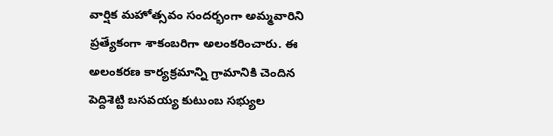వార్షిక మహోత్సవం సందర్భంగా అమ్మవారిని ప్రత్యేకంగా శాకంబరిగా అలంకరించారు. ఈ అలంకరణ కార్యక్రమాన్ని గ్రామానికి చెందిన పెద్దిశెట్టి బసవయ్య కుటుంబ సభ్యుల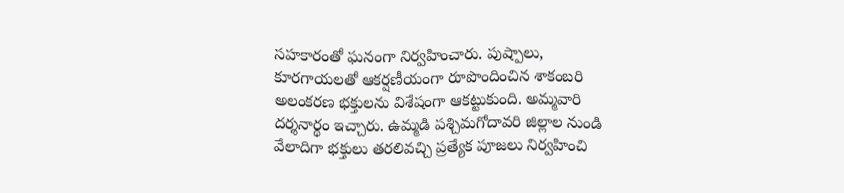సహకారంతో ఘనంగా నిర్వహించారు. పుష్పాలు, కూరగాయలతో ఆకర్షణీయంగా రూపొందించిన శాకంబరి అలంకరణ భక్తులను విశేషంగా ఆకట్టుకుంది. అమ్మవారి దర్శనార్థం ఇచ్చారు. ఉమ్మడి పశ్చిమగోదావరి జిల్లాల నుండి వేలాదిగా భక్తులు తరలివచ్చి ప్రత్యేక పూజలు నిర్వహించి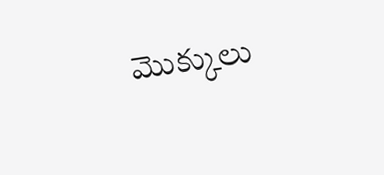మొక్కులు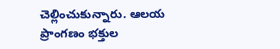చెల్లించుకున్నారు. ఆలయ ప్రాంగణం భక్తుల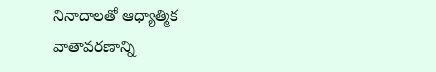నినాదాలతో ఆధ్యాత్మిక వాతావరణాన్ని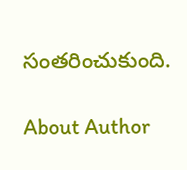సంతరించుకుంది.

About Author